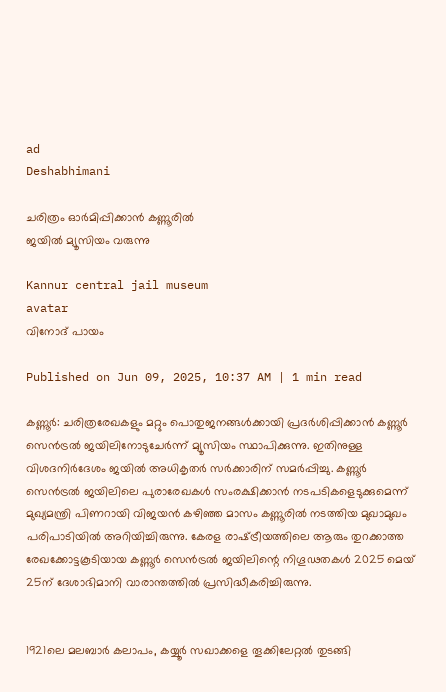ad
Deshabhimani

ചരിത്രം ഓർമിപ്പിക്കാൻ കണ്ണൂരിൽ
ജയിൽ മ്യൂസിയം വരുന്നു

Kannur central jail museum
avatar
വിനോദ്‌ പായം

Published on Jun 09, 2025, 10:37 AM | 1 min read

കണ്ണൂർ: ചരിത്രരേഖകളും മറ്റും പൊതുജനങ്ങൾക്കായി പ്രദർശിപ്പിക്കാൻ കണ്ണൂർ സെൻട്രൽ ജയിലിനോടുചേർന്ന്‌ മ്യൂസിയം സ്ഥാപിക്കുന്നു. ഇതിനുള്ള വിശദനിർദേശം ജയിൽ അധികൃതർ സർക്കാരിന്‌ സമർപ്പിച്ചു. കണ്ണൂർ സെൻട്രൽ ജയിലിലെ പുരാരേഖകൾ സംരക്ഷിക്കാൻ നടപടികളെടുക്കുമെന്ന്‌ മുഖ്യമന്ത്രി പിണറായി വിജയൻ കഴിഞ്ഞ മാസം കണ്ണൂരിൽ നടത്തിയ മുഖാമുഖം പരിപാടിയിൽ അറിയിച്ചിരുന്നു. കേരള രാഷ്‌ട്രീയത്തിലെ ആരും തുറക്കാത്ത രേഖക്കോട്ടകൂടിയായ കണ്ണൂർ സെൻട്രൽ ജയിലിന്റെ നിഗൂഢതകൾ 2025 മെയ്‌ 25ന്‌ ദേശാഭിമാനി വാരാന്തത്തിൽ പ്രസിദ്ധീകരിച്ചിരുന്നു.


1921ലെ മലബാർ കലാപം, കയ്യൂർ സഖാക്കളെ തൂക്കിലേറ്റൽ തുടങ്ങി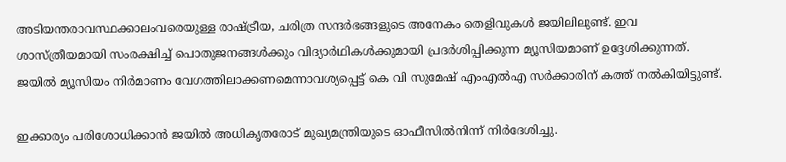അടിയന്തരാവസ്ഥക്കാലംവരെയുള്ള രാഷ്ട്രീയ, ചരിത്ര സന്ദർഭങ്ങളുടെ അനേകം തെളിവുകൾ ജയിലിലുണ്ട്‌. ഇവ ശാസ്‌ത്രീയമായി സംരക്ഷിച്ച്‌ പൊതുജനങ്ങൾക്കും വിദ്യാർഥികൾക്കുമായി പ്രദർശിപ്പിക്കുന്ന മ്യൂസിയമാണ്‌ ഉദ്ദേശിക്കുന്നത്‌. ജയിൽ മ്യൂസിയം നിർമാണം വേഗത്തിലാക്കണമെന്നാവശ്യപ്പെട്ട്‌ കെ വി സുമേഷ്‌ എംഎൽഎ സർക്കാരിന്‌ കത്ത്‌ നൽകിയിട്ടുണ്ട്‌.

ഇക്കാര്യം പരിശോധിക്കാൻ ജയിൽ അധികൃതരോട്‌ മുഖ്യമന്ത്രിയുടെ ഓഫീസിൽനിന്ന്‌ നിർദേശിച്ചു.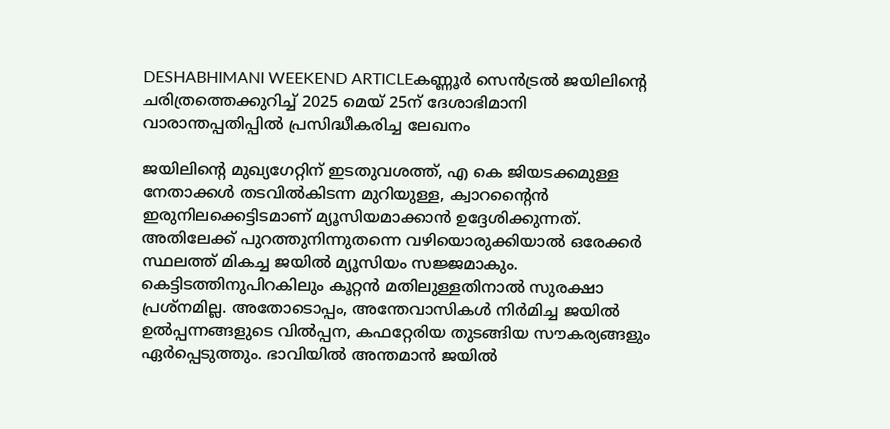DESHABHIMANI WEEKEND ARTICLEകണ്ണൂർ സെൻട്രൽ ജയിലിന്റെ ചരിത്രത്തെക്കുറിച്ച്‌ 2025 മെയ്‌ 25ന്‌ ദേശാഭിമാനി വാരാന്തപ്പതിപ്പിൽ പ്രസിദ്ധീകരിച്ച ലേഖനം

ജയിലിന്റെ മുഖ്യഗേറ്റിന്‌ ഇടതുവശത്ത്‌, എ കെ ജിയടക്കമുള്ള നേതാക്കൾ തടവിൽകിടന്ന മുറിയുള്ള, ക്വാറന്റൈൻ ഇരുനിലക്കെട്ടിടമാണ്‌ മ്യൂസിയമാക്കാൻ ഉദ്ദേശിക്കുന്നത്‌. അതിലേക്ക്‌ പുറത്തുനിന്നുതന്നെ വഴിയൊരുക്കിയാൽ ഒരേക്കർ സ്ഥലത്ത്‌ മികച്ച ജയിൽ മ്യൂസിയം സജ്ജമാകും. കെട്ടിടത്തിനുപിറകിലും കൂറ്റൻ മതിലുള്ളതിനാൽ സുരക്ഷാ പ്രശ്‌നമില്ല. അതോടൊപ്പം, അന്തേവാസികൾ നിർമിച്ച ജയിൽ ഉൽപ്പന്നങ്ങളുടെ വിൽപ്പന, കഫറ്റേരിയ തുടങ്ങിയ സൗകര്യങ്ങളും ഏർപ്പെടുത്തും. ഭാവിയിൽ അന്തമാൻ ജയിൽ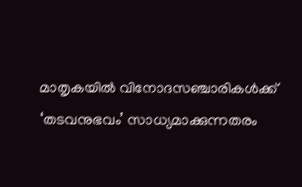മാതൃകയിൽ വിനോദസഞ്ചാരികൾക്ക്‌ ‘തടവനുഭവം’ സാധ്യമാക്കുന്നതരം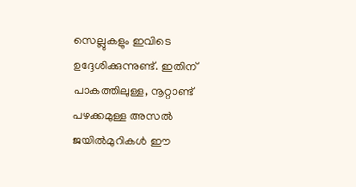സെല്ലുകളും ഇവിടെ ഉദ്ദേശിക്കുന്നുണ്ട്‌. ഇതിന്‌ പാകത്തിലുള്ള, നൂറ്റാണ്ട്‌ പഴക്കമുള്ള അസൽ ജയിൽമുറികൾ ഈ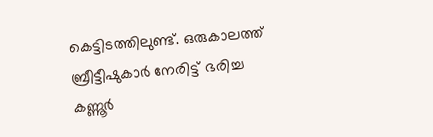കെട്ടിടത്തിലുണ്ട്‌. ഒരുകാലത്ത്‌ ബ്രീട്ടീഷുകാർ നേരിട്ട്‌ ഭരിച്ച കണ്ണൂർ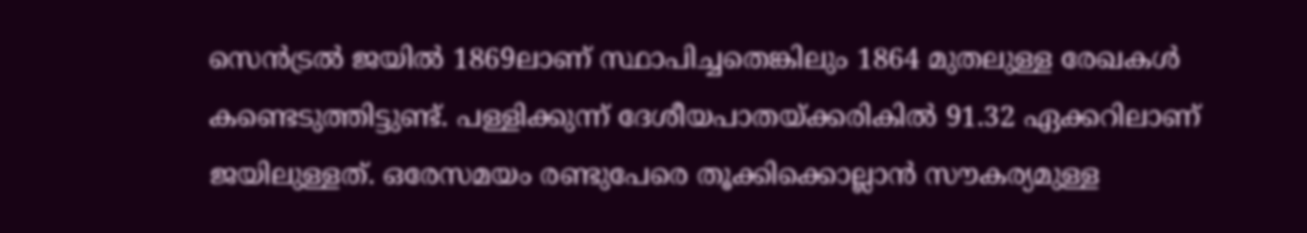സെൻട്രൽ ജയിൽ 1869ലാണ്‌ സ്ഥാപിച്ചതെങ്കിലും 1864 മുതലുള്ള രേഖകൾ കണ്ടെടുത്തിട്ടുണ്ട്‌. പള്ളിക്കുന്ന്‌ ദേശീയപാതയ്‌ക്കരികിൽ 91.32 ഏക്കറിലാണ്‌ ജയിലുള്ളത്‌. ഒരേസമയം രണ്ടുപേരെ തൂക്കിക്കൊല്ലാൻ സൗകര്യമുള്ള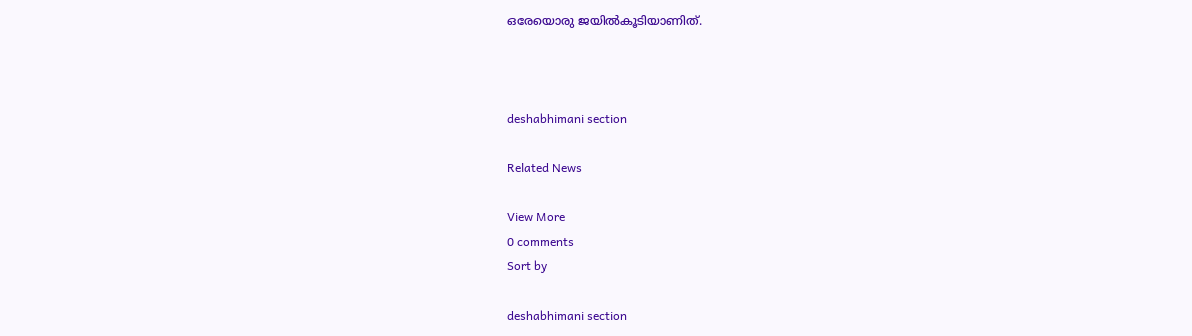ഒരേയൊരു ജയിൽകൂടിയാണിത്‌.



deshabhimani section

Related News

View More
0 comments
Sort by

deshabhimani section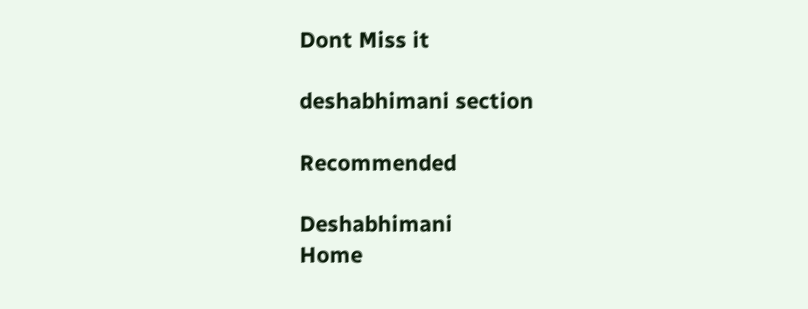Dont Miss it

deshabhimani section

Recommended

Deshabhimani
Home